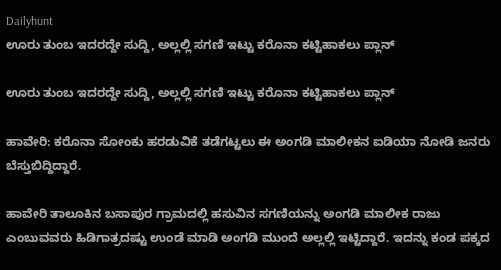Dailyhunt
ಊರು ತುಂಬ ಇದರದ್ದೇ ಸುದ್ದಿ, ಅಲ್ಲಲ್ಲಿ ಸಗಣಿ ಇಟ್ಟು ಕರೊನಾ ಕಟ್ಟಿಹಾಕಲು ಪ್ಲಾನ್

ಊರು ತುಂಬ ಇದರದ್ದೇ ಸುದ್ದಿ, ಅಲ್ಲಲ್ಲಿ ಸಗಣಿ ಇಟ್ಟು ಕರೊನಾ ಕಟ್ಟಿಹಾಕಲು ಪ್ಲಾನ್

ಹಾವೇರಿ: ಕರೊನಾ ಸೋಂಕು ಹರಡುವಿಕೆ ತಡೆಗಟ್ಟಲು ಈ ಅಂಗಡಿ ಮಾಲೀಕನ ಐಡಿಯಾ ನೋಡಿ ಜನರು ಬೆಸ್ತುಬಿದ್ದಿದ್ದಾರೆ.

ಹಾವೇರಿ ತಾಲೂಕಿನ ಬಸಾಪುರ ಗ್ರಾಮದಲ್ಲಿ ಹಸುವಿನ ಸಗಣಿಯನ್ನು ಅಂಗಡಿ ಮಾಲೀಕ ರಾಜು ಎಂಬುವವರು ಹಿಡಿಗಾತ್ರದಷ್ಟು ಉಂಡೆ ಮಾಡಿ ಅಂಗಡಿ ಮುಂದೆ ಅಲ್ಲಲ್ಲಿ ಇಟ್ಟಿದ್ದಾರೆ. ಇದನ್ನು ಕಂಡ ಪಕ್ಕದ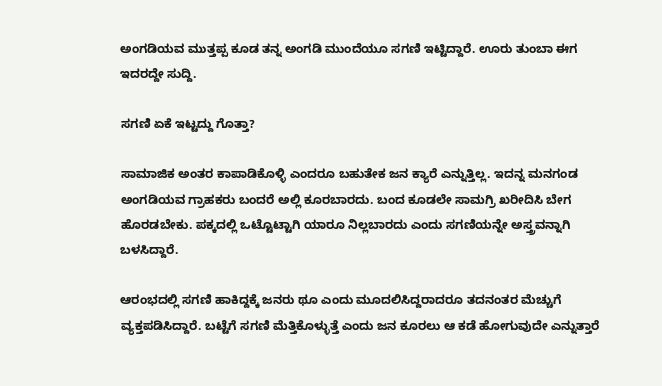ಅಂಗಡಿಯವ ಮುತ್ತಪ್ಪ ಕೂಡ ತನ್ನ ಅಂಗಡಿ ಮುಂದೆಯೂ ಸಗಣಿ ಇಟ್ಟಿದ್ದಾರೆ. ಊರು ತುಂಬಾ ಈಗ ಇದರದ್ದೇ ಸುದ್ದಿ.

ಸಗಣಿ ಏಕೆ ಇಟ್ಟದ್ದು ಗೊತ್ತಾ?

ಸಾಮಾಜಿಕ ಅಂತರ ಕಾಪಾಡಿಕೊಳ್ಳಿ ಎಂದರೂ ಬಹುತೇಕ ಜನ ಕ್ಯಾರೆ ಎನ್ನುತ್ತಿಲ್ಲ. ಇದನ್ನ ಮನಗಂಡ ಅಂಗಡಿಯವ ಗ್ರಾಹಕರು ಬಂದರೆ ಅಲ್ಲಿ ಕೂರಬಾರದು. ಬಂದ ಕೂಡಲೇ ಸಾಮಗ್ರಿ ಖರೀದಿಸಿ ಬೇಗ ಹೊರಡಬೇಕು. ಪಕ್ಕದಲ್ಲಿ ಒಟ್ಟೊಟ್ಟಾಗಿ ಯಾರೂ ನಿಲ್ಲಬಾರದು ಎಂದು ಸಗಣಿಯನ್ನೇ ಅಸ್ತ್ರವನ್ನಾಗಿ ಬಳಸಿದ್ದಾರೆ.

ಆರಂಭದಲ್ಲಿ ಸಗಣಿ ಹಾಕಿದ್ದಕ್ಕೆ ಜನರು ಥೂ ಎಂದು ಮೂದಲಿಸಿದ್ದರಾದರೂ ತದನಂತರ ಮೆಚ್ಚುಗೆ ವ್ಯಕ್ತಪಡಿಸಿದ್ದಾರೆ. ಬಟ್ಟೆಗೆ ಸಗಣಿ ಮೆತ್ತಿಕೊಳ್ಳುತ್ತೆ ಎಂದು ಜನ ಕೂರಲು ಆ ಕಡೆ ಹೋಗುವುದೇ ಎನ್ನುತ್ತಾರೆ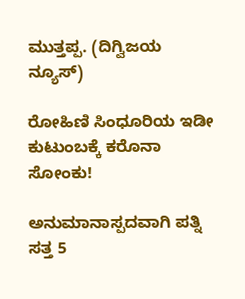ಮುತ್ತಪ್ಪ. (ದಿಗ್ವಿಜಯ ನ್ಯೂಸ್)

ರೋಹಿಣಿ ಸಿಂಧೂರಿಯ ಇಡೀ ಕುಟುಂಬಕ್ಕೆ ಕರೊನಾ ಸೋಂಕು!

ಅನುಮಾನಾಸ್ಪದವಾಗಿ ಪತ್ನಿ ಸತ್ತ 5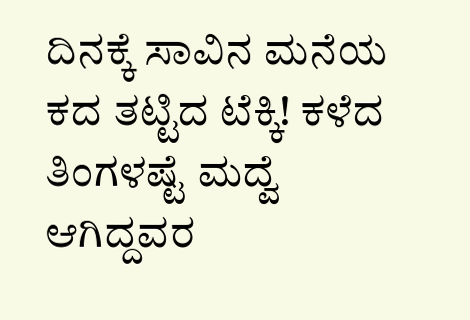ದಿನಕ್ಕೆ ಸಾವಿನ ಮನೆಯ ಕದ ತಟ್ಟಿದ ಟೆಕ್ಕಿ! ಕಳೆದ ತಿಂಗಳಷ್ಟೆ ಮದ್ವೆ ಆಗಿದ್ದವರ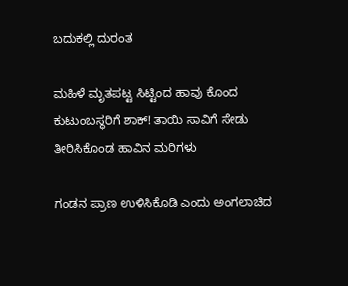ಬದುಕಲ್ಲಿ ದುರಂತ

ಮಹಿಳೆ ಮೃತಪಟ್ಟ ಸಿಟ್ಟಿಂದ ಹಾವು ಕೊಂದ ಕುಟುಂಬಸ್ಥರಿಗೆ ಶಾಕ್! ತಾಯಿ ಸಾವಿಗೆ ಸೇಡು ತೀರಿಸಿಕೊಂಡ ಹಾವಿನ ಮರಿಗಳು

ಗಂಡನ ಪ್ರಾಣ ಉಳಿಸಿಕೊಡಿ ಎಂದು ಅಂಗಲಾಚಿದ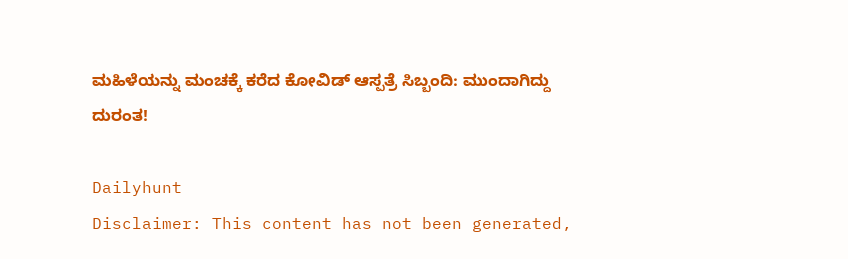ಮಹಿಳೆಯನ್ನು ಮಂಚಕ್ಕೆ ಕರೆದ ಕೋವಿಡ್ ಆಸ್ಪತ್ರೆ ಸಿಬ್ಬಂದಿ: ಮುಂದಾಗಿದ್ದು ದುರಂತ!

Dailyhunt
Disclaimer: This content has not been generated,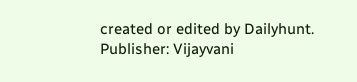created or edited by Dailyhunt. Publisher: Vijayvani